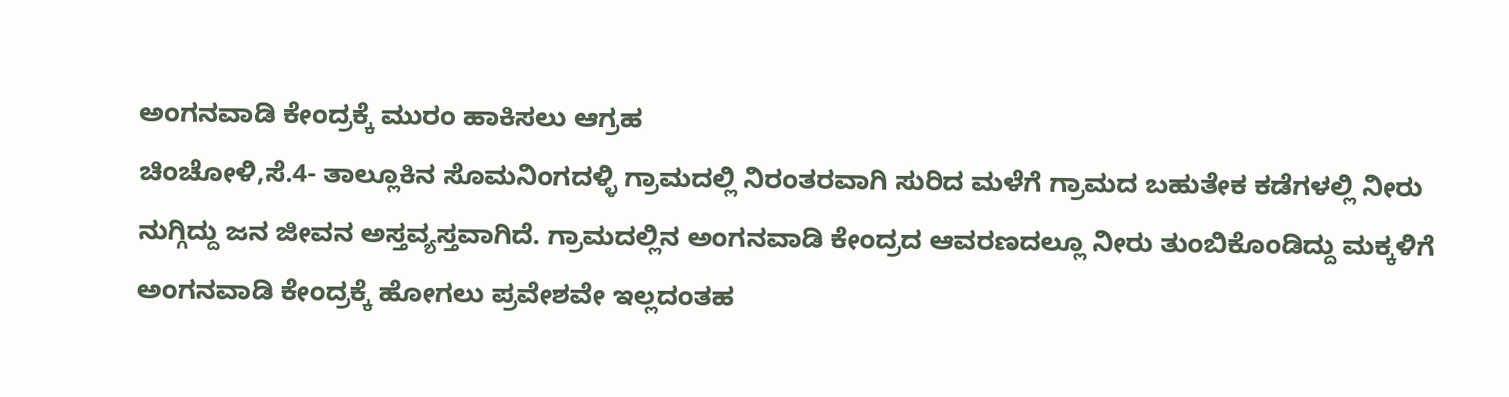ಅಂಗನವಾಡಿ ಕೇಂದ್ರಕ್ಕೆ ಮುರಂ ಹಾಕಿಸಲು ಆಗ್ರಹ
ಚಿಂಚೋಳಿ,ಸೆ.4- ತಾಲ್ಲೂಕಿನ ಸೊಮನಿಂಗದಳ್ಳಿ ಗ್ರಾಮದಲ್ಲಿ ನಿರಂತರವಾಗಿ ಸುರಿದ ಮಳೆಗೆ ಗ್ರಾಮದ ಬಹುತೇಕ ಕಡೆಗಳಲ್ಲಿ ನೀರು ನುಗ್ಗಿದ್ದು ಜನ ಜೀವನ ಅಸ್ತವ್ಯಸ್ತವಾಗಿದೆ. ಗ್ರಾಮದಲ್ಲಿನ ಅಂಗನವಾಡಿ ಕೇಂದ್ರದ ಆವರಣದಲ್ಲೂ ನೀರು ತುಂಬಿಕೊಂಡಿದ್ದು ಮಕ್ಕಳಿಗೆ ಅಂಗನವಾಡಿ ಕೇಂದ್ರಕ್ಕೆ ಹೋಗಲು ಪ್ರವೇಶವೇ ಇಲ್ಲದಂತಹ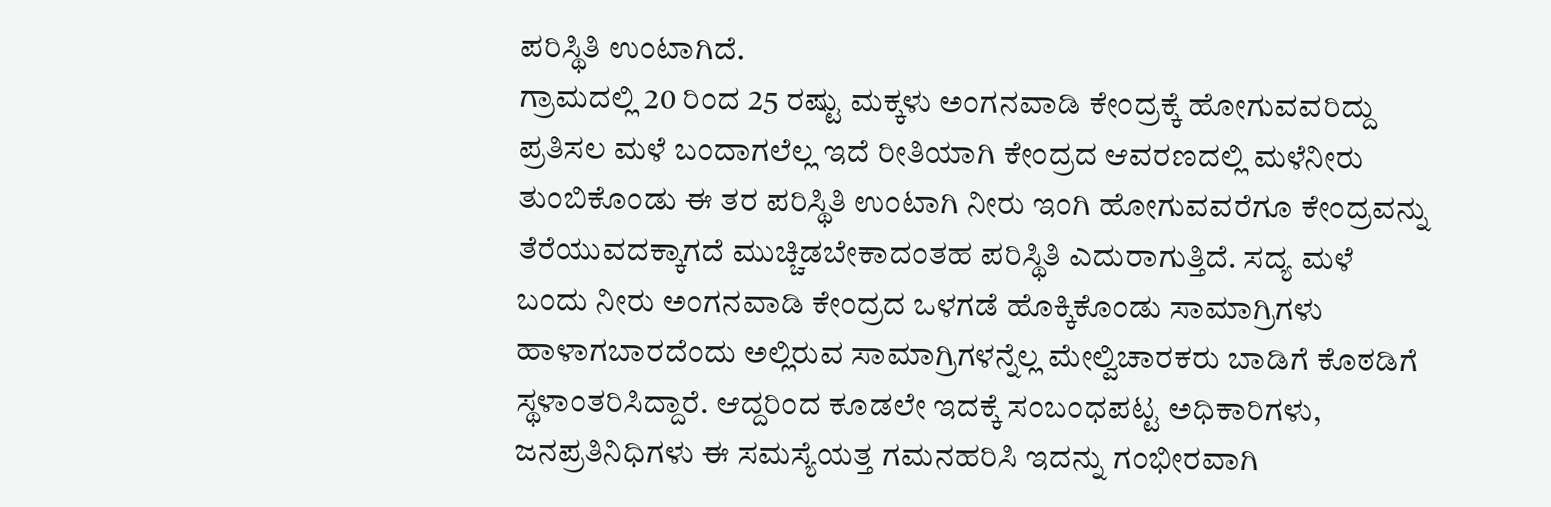ಪರಿಸ್ಥಿತಿ ಉಂಟಾಗಿದೆ.
ಗ್ರಾಮದಲ್ಲಿ 20 ರಿಂದ 25 ರಷ್ಟು ಮಕ್ಕಳು ಅಂಗನವಾಡಿ ಕೇಂದ್ರಕ್ಕೆ ಹೋಗುವವರಿದ್ದು ಪ್ರತಿಸಲ ಮಳೆ ಬಂದಾಗಲೆಲ್ಲ ಇದೆ ರೀತಿಯಾಗಿ ಕೇಂದ್ರದ ಆವರಣದಲ್ಲಿ ಮಳೆನೀರು ತುಂಬಿಕೊಂಡು ಈ ತರ ಪರಿಸ್ಥಿತಿ ಉಂಟಾಗಿ ನೀರು ಇಂಗಿ ಹೋಗುವವರೆಗೂ ಕೇಂದ್ರವನ್ನು ತೆರೆಯುವದಕ್ಕಾಗದೆ ಮುಚ್ಚಿಡಬೇಕಾದಂತಹ ಪರಿಸ್ಥಿತಿ ಎದುರಾಗುತ್ತಿದೆ. ಸದ್ಯ ಮಳೆ ಬಂದು ನೀರು ಅಂಗನವಾಡಿ ಕೇಂದ್ರದ ಒಳಗಡೆ ಹೊಕ್ಕಿಕೊಂಡು ಸಾಮಾಗ್ರಿಗಳು ಹಾಳಾಗಬಾರದೆಂದು ಅಲ್ಲಿರುವ ಸಾಮಾಗ್ರಿಗಳನ್ನೆಲ್ಲ ಮೇಲ್ವಿಚಾರಕರು ಬಾಡಿಗೆ ಕೊಠಡಿಗೆ ಸ್ಥಳಾಂತರಿಸಿದ್ದಾರೆ. ಆದ್ದರಿಂದ ಕೂಡಲೇ ಇದಕ್ಕೆ ಸಂಬಂಧಪಟ್ಟ ಅಧಿಕಾರಿಗಳು, ಜನಪ್ರತಿನಿಧಿಗಳು ಈ ಸಮಸ್ಯೆಯತ್ತ ಗಮನಹರಿಸಿ ಇದನ್ನು ಗಂಭೀರವಾಗಿ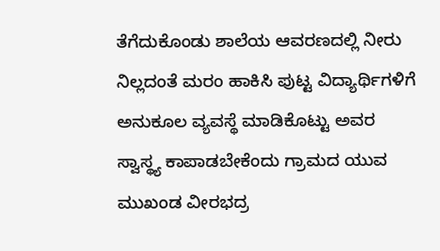ತೆಗೆದುಕೊಂಡು ಶಾಲೆಯ ಆವರಣದಲ್ಲಿ ನೀರು ನಿಲ್ಲದಂತೆ ಮರಂ ಹಾಕಿಸಿ ಪುಟ್ಟ ವಿದ್ಯಾರ್ಥಿಗಳಿಗೆ ಅನುಕೂಲ ವ್ಯವಸ್ಥೆ ಮಾಡಿಕೊಟ್ಟು ಅವರ ಸ್ವಾಸ್ಥ್ಯ ಕಾಪಾಡಬೇಕೆಂದು ಗ್ರಾಮದ ಯುವ ಮುಖಂಡ ವೀರಭದ್ರ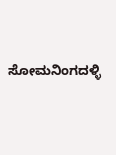ಸೋಮನಿಂಗದಳ್ಳಿ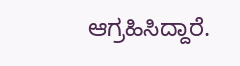ಆಗ್ರಹಿಸಿದ್ದಾರೆ.